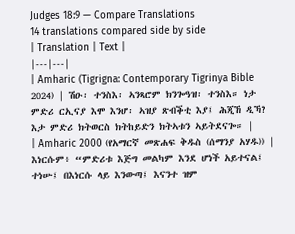Judges 18:9 — Compare Translations
14 translations compared side by side
| Translation | Text |
|---|---|
| Amharic (Tigrigna: Contemporary Tigrinya Bible 2024) | ሽዑ፡ ተንስእ፡ ኣንጻሮም ክንጐዓዝ፡ ተንስእ። ነታ ምድሪ ርኢናያ እሞ እንሆ፡ ኣዝያ ጽብቕቲ እያ፤ ሕጂኸ ዲኻ? እታ ምድሪ ክትወርስ ክትከይድን ክትኣቱን ኣይትደናጐ። |
| Amharic 2000 (የአማርኛ መጽሐፍ ቅዱስ (ሰማንያ አሃዱ)) | እነርሱም፥ “ምድሪቱ እጅግ መልካም እንደ ሆነች አይተናል፤ ተነሡ፤ በእነርሱ ላይ እንውጣ፤ እናንተ ዝም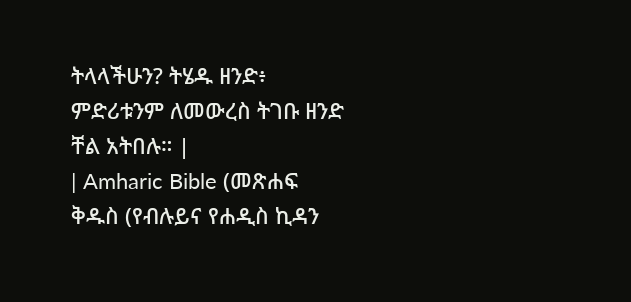ትላላችሁን? ትሄዱ ዘንድ፥ ምድሪቱንም ለመውረስ ትገቡ ዘንድ ቸል አትበሉ። |
| Amharic Bible (መጽሐፍ ቅዱስ (የብሉይና የሐዲስ ኪዳን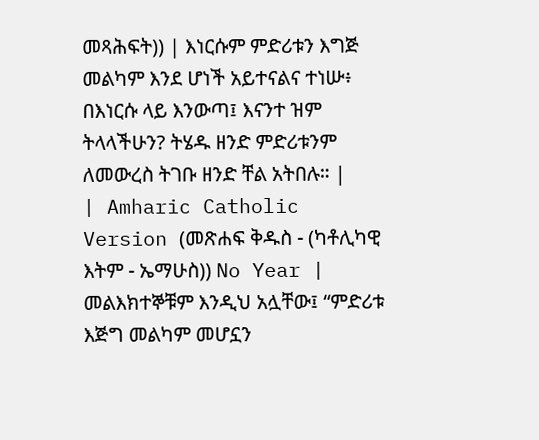መጻሕፍት)) | እነርሱም ምድሪቱን እግጅ መልካም እንደ ሆነች አይተናልና ተነሡ፥ በእነርሱ ላይ እንውጣ፤ እናንተ ዝም ትላላችሁን? ትሄዱ ዘንድ ምድሪቱንም ለመውረስ ትገቡ ዘንድ ቸል አትበሉ። |
| Amharic Catholic Version (መጽሐፍ ቅዱስ - (ካቶሊካዊ እትም - ኤማሁስ)) No Year | መልእክተኞቹም እንዲህ አሏቸው፤ “ምድሪቱ እጅግ መልካም መሆኗን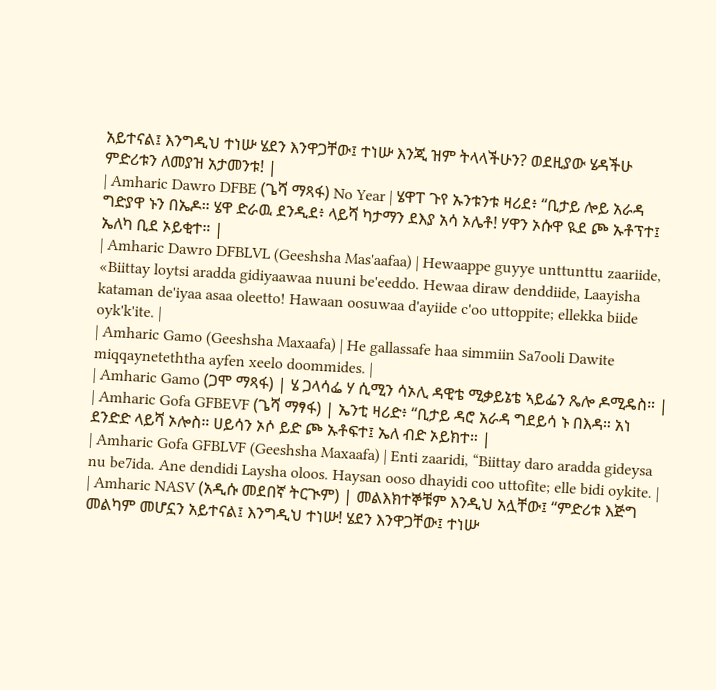አይተናል፤ እንግዲህ ተነሡ ሄደን እንዋጋቸው፤ ተነሡ እንጂ ዝም ትላላችሁን? ወደዚያው ሄዳችሁ ምድሪቱን ለመያዝ አታመንቱ! |
| Amharic Dawro DFBE (ጌሻ ማጻፋ) No Year | ሄዋፐ ጉየ ኡንቱንቱ ዛሪደ፥ “ቢታይ ሎይ አራዳ ግድያዋ ኑን በኤዶ። ሄዋ ድራዉ ደንዲደ፥ ላይሻ ካታማን ደእያ አሳ ኦሌቶ! ሃዋን ኦሱዋ ዪደ ጮ ኡቶፕተ፤ ኤለካ ቢደ ኦይቂተ። |
| Amharic Dawro DFBLVL (Geeshsha Mas'aafaa) | Hewaappe guyye unttunttu zaariide, «Biittay loytsi aradda gidiyaawaa nuuni be'eeddo. Hewaa diraw denddiide, Laayisha kataman de'iyaa asaa oleetto! Hawaan oosuwaa d'ayiide c'oo uttoppite; ellekka biide oyk'k'ite. |
| Amharic Gamo (Geeshsha Maxaafa) | He gallassafe haa simmiin Sa7ooli Dawite miqqayneteththa ayfen xeelo doommides. |
| Amharic Gamo (ጋሞ ማጻፋ) | ሄ ጋላሳፌ ሃ ሲሚን ሳኦሊ ዳዊቴ ሚቃይኔቴ ኣይፌን ጼሎ ዶሚዴስ። |
| Amharic Gofa GFBEVF (ጌሻ ማፃፋ) | ኤንቲ ዛሪድ፥ “ቢታይ ዳሮ አራዳ ግደይሳ ኑ በእዳ። አነ ደንድድ ላይሻ ኦሎስ። ሀይሳን ኦሶ ይድ ጮ ኡቶፍተ፤ ኤለ ብድ ኦይክተ። |
| Amharic Gofa GFBLVF (Geeshsha Maxaafa) | Enti zaaridi, “Biittay daro aradda gideysa nu be7ida. Ane dendidi Laysha oloos. Haysan ooso dhayidi coo uttofite; elle bidi oykite. |
| Amharic NASV (አዲሱ መደበኛ ትርጒም) | መልእክተኞቹም እንዲህ አሏቸው፤ “ምድሪቱ እጅግ መልካም መሆኗን አይተናል፤ እንግዲህ ተነሡ! ሄደን እንዋጋቸው፤ ተነሡ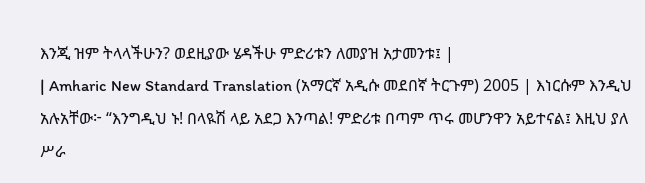እንጂ ዝም ትላላችሁን? ወደዚያው ሄዳችሁ ምድሪቱን ለመያዝ አታመንቱ፤ |
| Amharic New Standard Translation (አማርኛ አዲሱ መደበኛ ትርጉም) 2005 | እነርሱም እንዲህ አሉአቸው፦ “እንግዲህ ኑ! በላዪሽ ላይ አደጋ እንጣል! ምድሪቱ በጣም ጥሩ መሆንዋን አይተናል፤ እዚህ ያለ ሥራ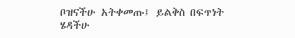ቦዝናችሁ አትቀመጡ፤ ይልቅስ በፍጥነት ሄዳችሁ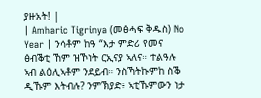ያዙአት! |
| Amharic Tigrinya (መፅሓፍ ቅዱስ) No Year | ንሳቶም ከዓ “እታ ምድሪ የመና ፅብቕቲ ኸም ዝኾነት ርኢናያ ኣለና። ተልዓሉ ኣብ ልዕሊኣቶም ንደይብ። ንስኻትኩምከ ስቕ ዲኹም እትብሉ? ንምኽያድ፥ ኣቲኹምውን ነታ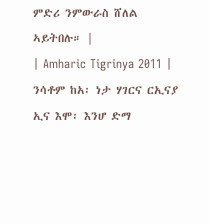ምድሪ ንምውራስ ሸለል ኣይትበሉ። |
| Amharic Tigrinya 2011 | ንሳቶም ከአ፡ ነታ ሃገርና ርኢናያ ኢና እሞ፡ እንሆ ድማ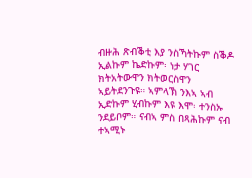ብዙሕ ጽብቕቲ እያ ንስኻትኩም ስቕዶ ኢልኩም ኬድኩም፡ ነታ ሃገር ክትአትውዋን ክትወርስዋን ኣይትደንጉዩ። ኣምላኽ ንእኣ ኣብ ኢድኩም ሂብኩም እዩ እሞ፡ ተንስኡ ንደይቦም። ናብኣ ምስ በጻሕኩም ናብ ተኣሚኑ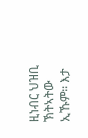ዚነብር ህዝቢ ኽትኣትው ኢኹም። እታ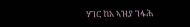ሃገር ከአ ኣዝያ ገፋሕ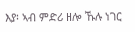እያ፡ ኣብ ምድሪ ዘሎ ኹሉ ነገር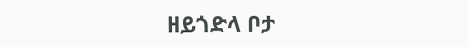ዘይጎድላ ቦታ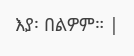እያ፡ በልዎም። |